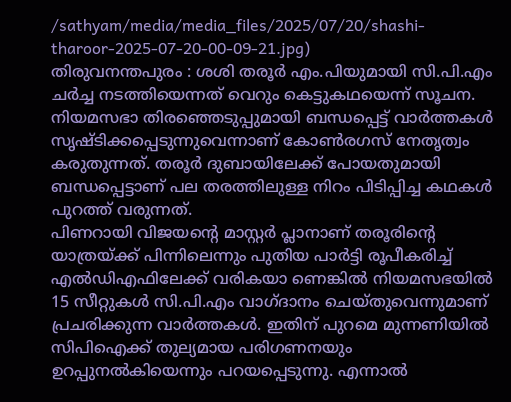/sathyam/media/media_files/2025/07/20/shashi-tharoor-2025-07-20-00-09-21.jpg)
തിരുവനന്തപുരം : ശശി തരൂർ എം.പിയുമായി സി.പി.എം ചർച്ച നടത്തിയെന്നത് വെറും കെട്ടുകഥയെന്ന് സൂചന. നിയമസഭാ തിരഞ്ഞെടുപ്പുമായി ബന്ധപ്പെട്ട് വാർത്തകൾ സൃഷ്ടിക്കപ്പെടുന്നുവെന്നാണ് കോൺരഗസ് നേതൃത്വം കരുതുന്നത്. തരൂർ ദുബായിലേക്ക് പോയതുമായി ബന്ധപ്പെട്ടാണ് പല തരത്തിലുള്ള നിറം പിടിപ്പിച്ച കഥകൾ പുറത്ത് വരുന്നത്.
പിണറായി വിജയന്റെ മാസ്റ്റർ പ്ലാനാണ് തരൂരിന്റെ യാത്രയ്ക്ക് പിന്നിലെന്നും പുതിയ പാർട്ടി രൂപീകരിച്ച് എൽഡിഎഫിലേക്ക് വരികയാ ണെങ്കിൽ നിയമസഭയിൽ 15 സീറ്റുകൾ സി.പി.എം വാഗ്ദാനം ചെയ്തുവെന്നുമാണ് പ്രചരിക്കുന്ന വാർത്തകൾ. ഇതിന് പുറമെ മുന്നണിയിൽ സിപിഐക്ക് തുല്യമായ പരിഗണനയും ഉറപ്പുനൽകിയെന്നും പറയപ്പെടുന്നു. എന്നാൽ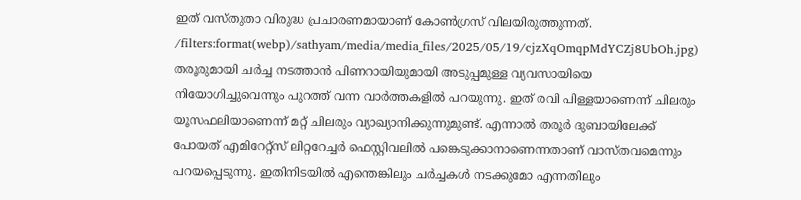ഇത് വസ്തുതാ വിരുദ്ധ പ്രചാരണമായാണ് കോൺഗ്രസ് വിലയിരുത്തുന്നത്.
/filters:format(webp)/sathyam/media/media_files/2025/05/19/cjzXqOmqpMdYCZj8UbOh.jpg)
തരൂരുമായി ചർച്ച നടത്താൻ പിണറായിയുമായി അടുപ്പമുള്ള വ്യവസായിയെ നിയോഗിച്ചുവെന്നും പുറത്ത് വന്ന വാർത്തകളിൽ പറയുന്നു. ഇത് രവി പിള്ളയാണെന്ന് ചിലരും യൂസഫലിയാണെന്ന് മറ്റ് ചിലരും വ്യാഖ്യാനിക്കുന്നുമുണ്ട്. എന്നാൽ തരൂർ ദുബായിലേക്ക് പോയത് എമിറേറ്റ്സ് ലിറ്ററേച്ചർ ഫെസ്റ്റിവലിൽ പങ്കെടുക്കാനാണെന്നതാണ് വാസ്തവമെന്നും പറയപ്പെടുന്നു. ഇതിനിടയിൽ എന്തെങ്കിലും ചർച്ചകൾ നടക്കുമോ എന്നതിലും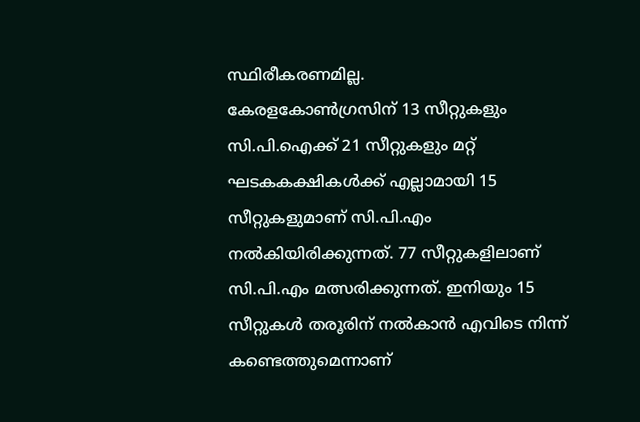സ്ഥിരീകരണമില്ല.
കേരളകോൺഗ്രസിന് 13 സീറ്റുകളും സി.പി.ഐക്ക് 21 സീറ്റുകളും മറ്റ് ഘടകകക്ഷികൾക്ക് എല്ലാമായി 15 സീറ്റുകളുമാണ് സി.പി.എം നൽകിയിരിക്കുന്നത്. 77 സീറ്റുകളിലാണ് സി.പി.എം മത്സരിക്കുന്നത്. ഇനിയും 15 സീറ്റുകൾ തരൂരിന് നൽകാൻ എവിടെ നിന്ന് കണ്ടെത്തുമെന്നാണ്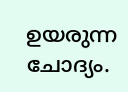ഉയരുന്ന ചോദ്യം.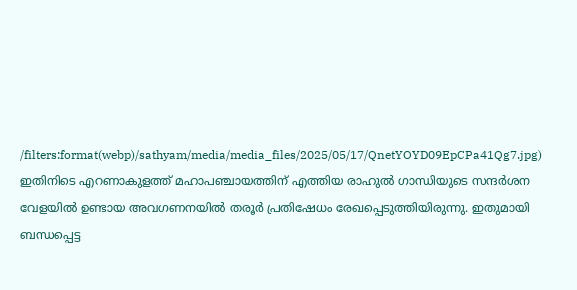/filters:format(webp)/sathyam/media/media_files/2025/05/17/QnetYOYD09EpCPa41Qg7.jpg)
ഇതിനിടെ എറണാകുളത്ത് മഹാപഞ്ചായത്തിന് എത്തിയ രാഹുൽ ഗാന്ധിയുടെ സന്ദർശന വേളയിൽ ഉണ്ടായ അവഗണനയിൽ തരൂർ പ്രതിഷേധം രേഖപ്പെടുത്തിയിരുന്നു. ഇതുമായി ബന്ധപ്പെട്ട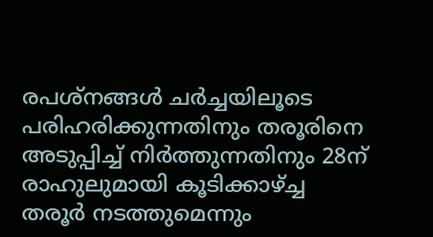രപശ്നങ്ങൾ ചർച്ചയിലൂടെ പരിഹരിക്കുന്നതിനും തരൂരിനെ അടുപ്പിച്ച് നിർത്തുന്നതിനും 28ന് രാഹുലുമായി കൂടിക്കാഴ്ച്ച തരൂർ നടത്തുമെന്നും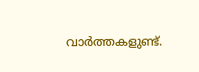വാർത്തകളുണ്ട്.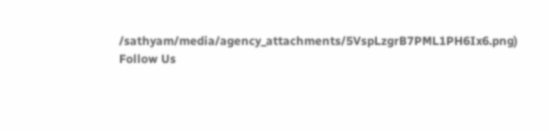/sathyam/media/agency_attachments/5VspLzgrB7PML1PH6Ix6.png)
Follow Us